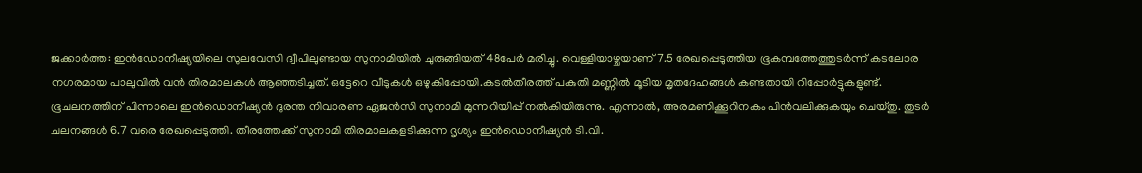ജക്കാർത്ത: ഇൻഡോനീഷ്യയിലെ സുലവേസി ദ്വീപിലുണ്ടായ സുനാമിയിൽ ചുരുങ്ങിയത് 48പേർ മരിച്ചു. വെള്ളിയാഴ്ചയാണ് 7.5 രേഖപ്പെടുത്തിയ ഭൂകമ്പത്തേത്തുടർന്ന് കടലോര നഗരമായ പാലുവിൽ വൻ തിരമാലകൾ ആഞ്ഞടിച്ചത്. ഒട്ടേറെ വീടുകൾ ഒഴുകിപ്പോയി.കടൽതീരത്ത് പകുതി മണ്ണിൽ മൂടിയ മൃതദേഹങ്ങൾ കണ്ടതായി റിപ്പോർട്ടുകളുണ്ട്. ഭൂചലനത്തിന് പിന്നാലെ ഇൻഡൊനീഷ്യൻ ദുരന്ത നിവാരണ ഏജൻസി സുനാമി മുന്നറിയിപ്പ് നൽകിയിരുന്നു. എന്നാൽ, അരമണിക്കൂറിനകം പിൻവലിക്കുകയും ചെയ്തു. തുടർ ചലനങ്ങൾ 6.7 വരെ രേഖപ്പെടുത്തി. തീരത്തേക്ക് സുനാമി തിരമാലകളടിക്കുന്ന ദൃശ്യം ഇൻഡൊനീഷ്യൻ ടി.വി.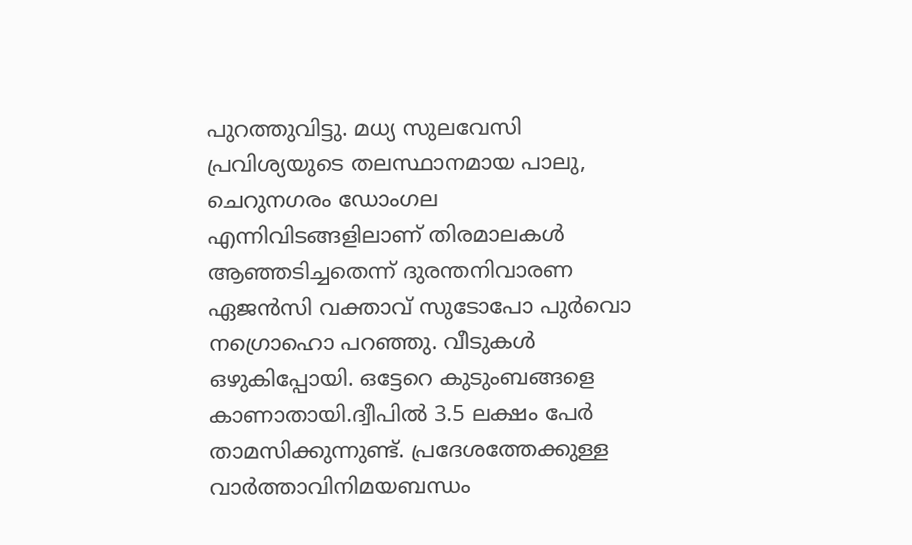പുറത്തുവിട്ടു. മധ്യ സുലവേസി പ്രവിശ്യയുടെ തലസ്ഥാനമായ പാലു, ചെറുനഗരം ഡോംഗല എന്നിവിടങ്ങളിലാണ് തിരമാലകൾ ആഞ്ഞടിച്ചതെന്ന് ദുരന്തനിവാരണ ഏജൻസി വക്താവ് സുടോപോ പുർവൊ നഗ്രൊഹൊ പറഞ്ഞു. വീടുകൾ ഒഴുകിപ്പോയി. ഒട്ടേറെ കുടുംബങ്ങളെ കാണാതായി.ദ്വീപിൽ 3.5 ലക്ഷം പേർ താമസിക്കുന്നുണ്ട്. പ്രദേശത്തേക്കുള്ള വാർത്താവിനിമയബന്ധം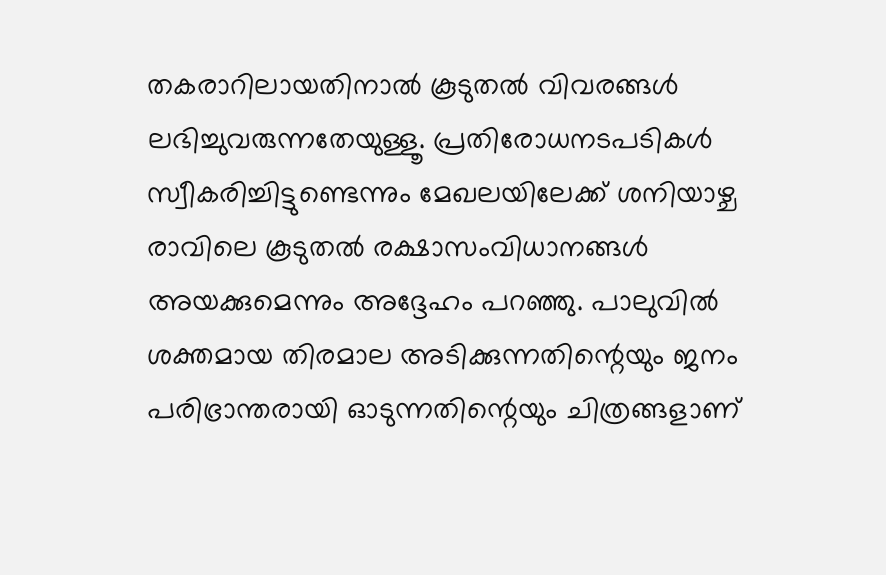തകരാറിലായതിനാൽ കൂടുതൽ വിവരങ്ങൾ ലഭിച്ചുവരുന്നതേയുള്ളൂ. പ്രതിരോധനടപടികൾ സ്വീകരിച്ചിട്ടുണ്ടെന്നും മേഖലയിലേക്ക് ശനിയാഴ്ച രാവിലെ കൂടുതൽ രക്ഷാസംവിധാനങ്ങൾ അയക്കുമെന്നും അദ്ദേഹം പറഞ്ഞു. പാലുവിൽ ശക്തമായ തിരമാല അടിക്കുന്നതിന്റെയും ജനം പരിഭ്രാന്തരായി ഓടുന്നതിന്റെയും ചിത്രങ്ങളാണ്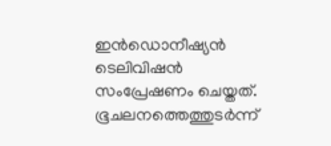ഇൻഡൊനീഷ്യൻ ടെലിവിഷൻ സംപ്രേഷണം ചെയ്തത്. ഭൂചലനത്തെത്തുടർന്ന്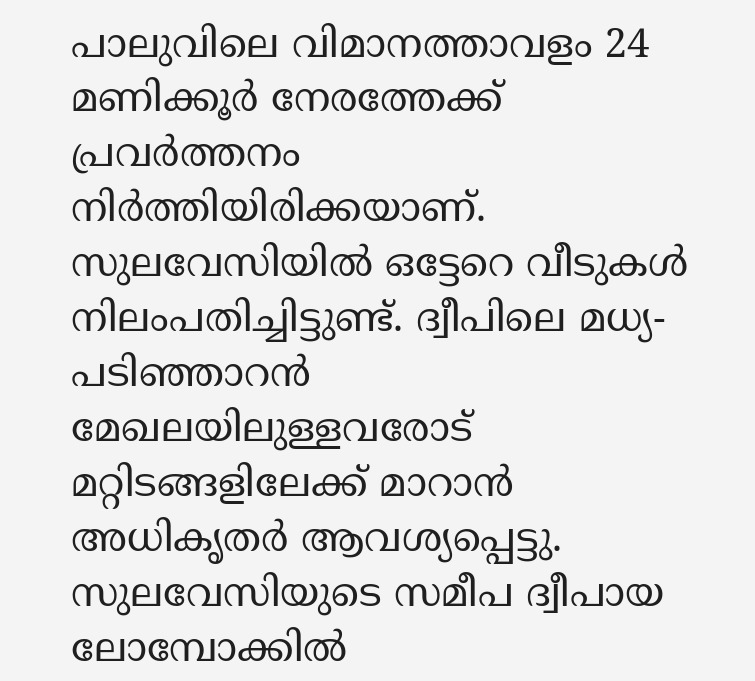പാലുവിലെ വിമാനത്താവളം 24 മണിക്കൂർ നേരത്തേക്ക് പ്രവർത്തനം നിർത്തിയിരിക്കയാണ്. സുലവേസിയിൽ ഒട്ടേറെ വീടുകൾ നിലംപതിച്ചിട്ടുണ്ട്. ദ്വീപിലെ മധ്യ-പടിഞ്ഞാറൻ മേഖലയിലുള്ളവരോട് മറ്റിടങ്ങളിലേക്ക് മാറാൻ അധികൃതർ ആവശ്യപ്പെട്ടു. സുലവേസിയുടെ സമീപ ദ്വീപായ ലോമ്പോക്കിൽ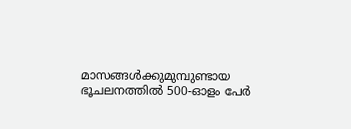മാസങ്ങൾക്കുമുമ്പുണ്ടായ ഭൂചലനത്തിൽ 500-ഓളം പേർ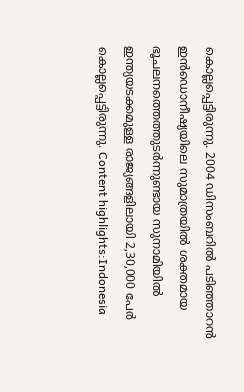കൊല്ലപ്പെട്ടിരുന്നു. 2004 ഡിസംബറിൽ പടിഞ്ഞാറൻ ഇൻഡൊനീഷ്യയിലെ സുമാത്രയിൽ ശക്തമായ ഭൂചലനത്തെത്തുടർന്നുണ്ടായ സുനാമിയിൽ ഇന്ത്യയടക്കമുള്ള രാജ്യങ്ങളിലായി 2,30,000 പേർ കൊല്ലപ്പെട്ടിരുന്നു. Content highlights:Indonesia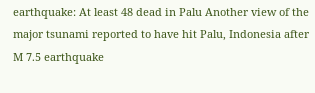earthquake: At least 48 dead in Palu Another view of the major tsunami reported to have hit Palu, Indonesia after M 7.5 earthquake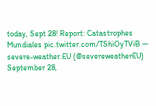today, Sept 28! Report: Catastrophes Mundiales pic.twitter.com/TShiOyTViB — severe-weather.EU (@severeweatherEU) September 28,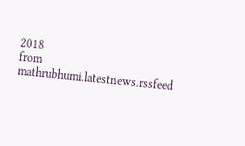2018
from mathrubhumi.latestnews.rssfeed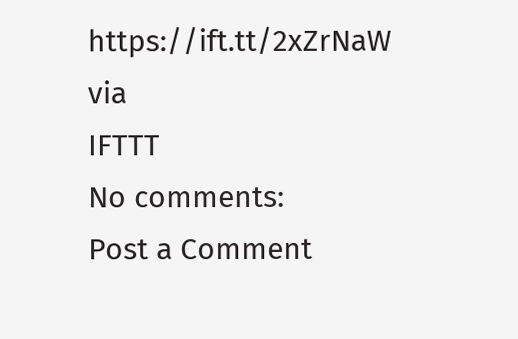https://ift.tt/2xZrNaW
via
IFTTT
No comments:
Post a Comment